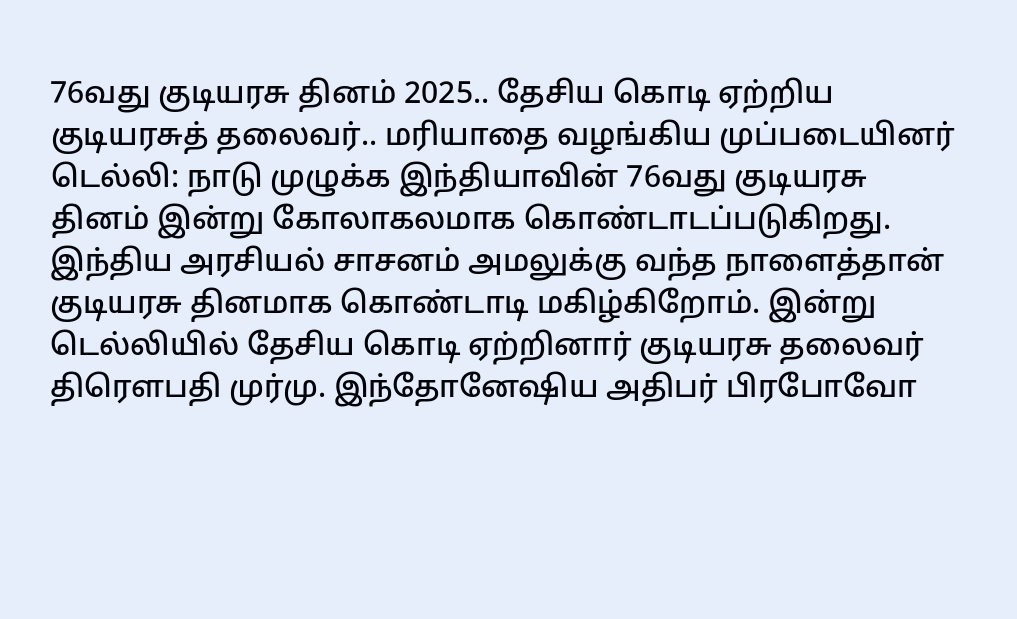76வது குடியரசு தினம் 2025.. தேசிய கொடி ஏற்றிய குடியரசுத் தலைவர்.. மரியாதை வழங்கிய முப்படையினர்
டெல்லி: நாடு முழுக்க இந்தியாவின் 76வது குடியரசு தினம் இன்று கோலாகலமாக கொண்டாடப்படுகிறது. இந்திய அரசியல் சாசனம் அமலுக்கு வந்த நாளைத்தான் குடியரசு தினமாக கொண்டாடி மகிழ்கிறோம். இன்று டெல்லியில் தேசிய கொடி ஏற்றினார் குடியரசு தலைவர் திரௌபதி முர்மு. இந்தோனேஷிய அதிபர் பிரபோவோ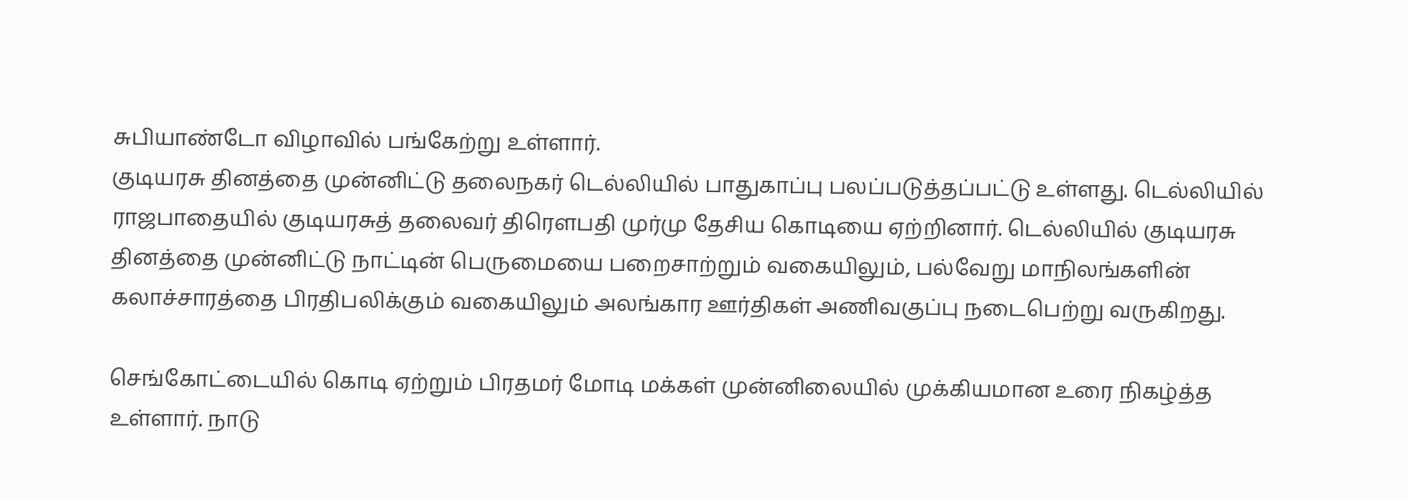சுபியாண்டோ விழாவில் பங்கேற்று உள்ளார்.
குடியரசு தினத்தை முன்னிட்டு தலைநகர் டெல்லியில் பாதுகாப்பு பலப்படுத்தப்பட்டு உள்ளது. டெல்லியில் ராஜபாதையில் குடியரசுத் தலைவர் திரௌபதி முர்மு தேசிய கொடியை ஏற்றினார். டெல்லியில் குடியரசு தினத்தை முன்னிட்டு நாட்டின் பெருமையை பறைசாற்றும் வகையிலும், பல்வேறு மாநிலங்களின் கலாச்சாரத்தை பிரதிபலிக்கும் வகையிலும் அலங்கார ஊர்திகள் அணிவகுப்பு நடைபெற்று வருகிறது.

செங்கோட்டையில் கொடி ஏற்றும் பிரதமர் மோடி மக்கள் முன்னிலையில் முக்கியமான உரை நிகழ்த்த உள்ளார். நாடு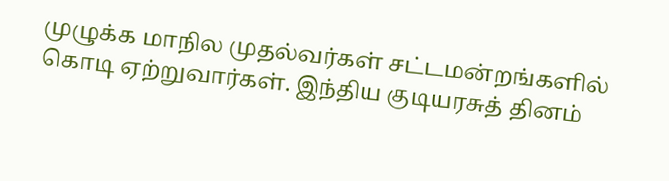முழுக்க மாநில முதல்வர்கள் சட்டமன்றங்களில் கொடி ஏற்றுவார்கள். இந்திய குடியரசுத் தினம்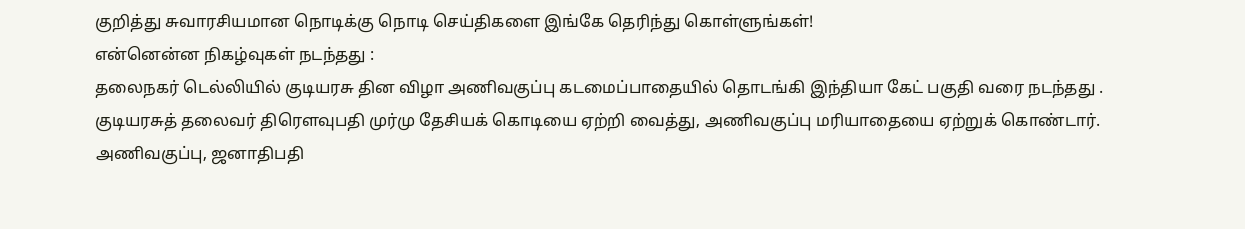குறித்து சுவாரசியமான நொடிக்கு நொடி செய்திகளை இங்கே தெரிந்து கொள்ளுங்கள்!
என்னென்ன நிகழ்வுகள் நடந்தது :
தலைநகர் டெல்லியில் குடியரசு தின விழா அணிவகுப்பு கடமைப்பாதையில் தொடங்கி இந்தியா கேட் பகுதி வரை நடந்தது . குடியரசுத் தலைவர் திரௌவுபதி முர்மு தேசியக் கொடியை ஏற்றி வைத்து, அணிவகுப்பு மரியாதையை ஏற்றுக் கொண்டார். அணிவகுப்பு, ஜனாதிபதி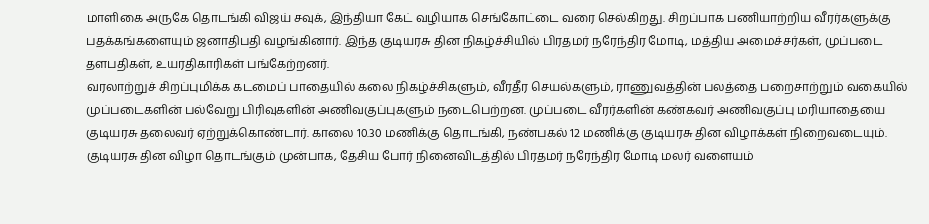மாளிகை அருகே தொடங்கி விஜய் சவுக், இந்தியா கேட் வழியாக செங்கோட்டை வரை செல்கிறது. சிறப்பாக பணியாற்றிய வீரர்களுக்கு பதக்கங்களையும் ஜனாதிபதி வழங்கினார். இந்த குடியரசு தின நிகழ்ச்சியில் பிரதமர் நரேந்திர மோடி, மத்திய அமைச்சர்கள், முப்படை தளபதிகள், உயரதிகாரிகள் பங்கேற்றனர்.
வரலாற்றுச் சிறப்புமிக்க கடமைப் பாதையில் கலை நிகழ்ச்சிகளும், வீரதீர செயல்களும், ராணுவத்தின் பலத்தை பறைசாற்றும் வகையில் முப்படைகளின் பல்வேறு பிரிவுகளின் அணிவகுப்புகளும் நடைபெற்றன. முப்படை வீரர்களின் கண்கவர் அணிவகுப்பு மரியாதையை குடியரசு தலைவர் ஏற்றுக்கொண்டார். காலை 10.30 மணிக்கு தொடங்கி, நண்பகல் 12 மணிக்கு குடியரசு தின விழாக்கள் நிறைவடையும்.
குடியரசு தின விழா தொடங்கும் முன்பாக, தேசிய போர் நினைவிடத்தில் பிரதமர் நரேந்திர மோடி மலர் வளையம்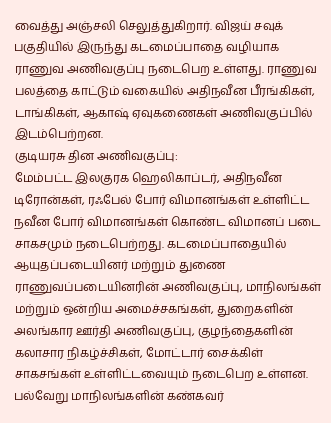வைத்து அஞ்சலி செலுத்துகிறார். விஜய் சவுக் பகுதியில் இருந்து கடமைப்பாதை வழியாக ராணுவ அணிவகுப்பு நடைபெற உள்ளது. ராணுவ பலத்தை காட்டும் வகையில் அதிநவீன பீரங்கிகள், டாங்கிகள், ஆகாஷ் ஏவுகணைகள் அணிவகுப்பில் இடம்பெற்றன.
குடியரசு தின அணிவகுப்பு:
மேம்பட்ட இலகுரக ஹெலிகாப்டர், அதிநவீன டிரோன்கள், ரஃபேல் போர் விமானங்கள் உள்ளிட்ட நவீன போர் விமானங்கள் கொண்ட விமானப் படை சாகசமும் நடைபெற்றது. கடமைப்பாதையில் ஆயுதப்படையினர் மற்றும் துணை ராணுவப்படையினரின் அணிவகுப்பு, மாநிலங்கள் மற்றும் ஒன்றிய அமைச்சகங்கள், துறைகளின் அலங்கார ஊர்தி அணிவகுப்பு, குழந்தைகளின் கலாசார நிகழ்ச்சிகள், மோட்டார் சைக்கிள் சாகசங்கள் உள்ளிட்டவையும் நடைபெற உள்ளன. பல்வேறு மாநிலங்களின் கண்கவர்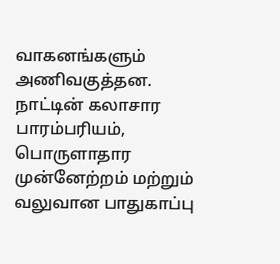வாகனங்களும் அணிவகுத்தன.
நாட்டின் கலாசார பாரம்பரியம், பொருளாதார முன்னேற்றம் மற்றும் வலுவான பாதுகாப்பு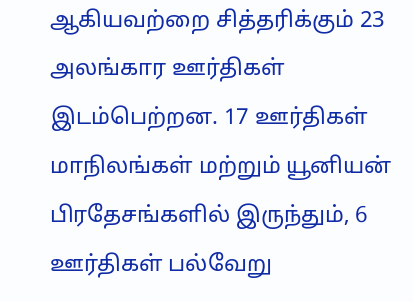ஆகியவற்றை சித்தரிக்கும் 23 அலங்கார ஊர்திகள் இடம்பெற்றன. 17 ஊர்திகள் மாநிலங்கள் மற்றும் யூனியன் பிரதேசங்களில் இருந்தும், 6 ஊர்திகள் பல்வேறு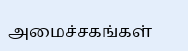அமைச்சகங்கள்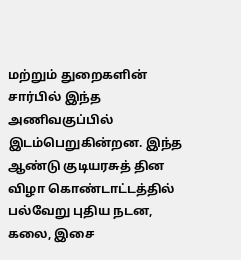மற்றும் துறைகளின் சார்பில் இந்த அணிவகுப்பில் இடம்பெறுகின்றன. இந்த ஆண்டு குடியரசுத் தின விழா கொண்டாட்டத்தில் பல்வேறு புதிய நடன, கலை, இசை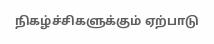நிகழ்ச்சிகளுக்கும் ஏற்பாடு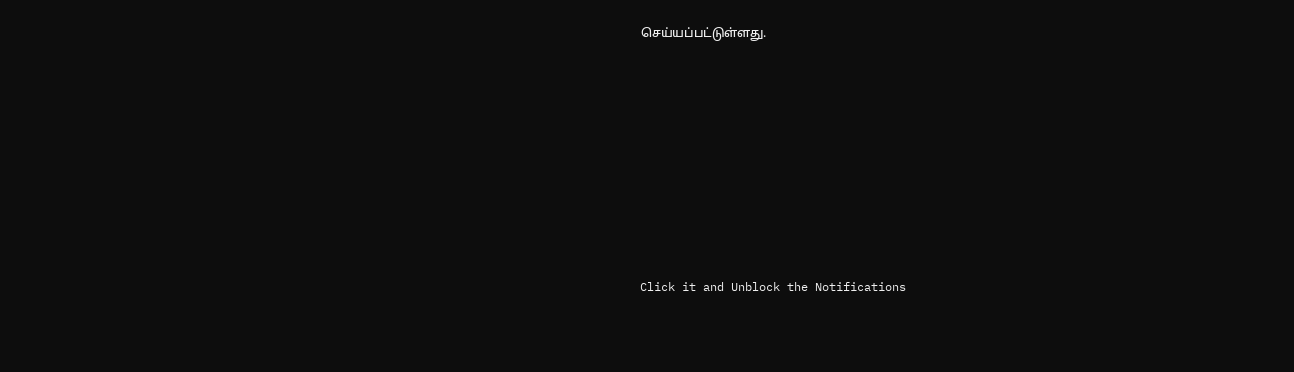செய்யப்பட்டுள்ளது.












Click it and Unblock the Notifications